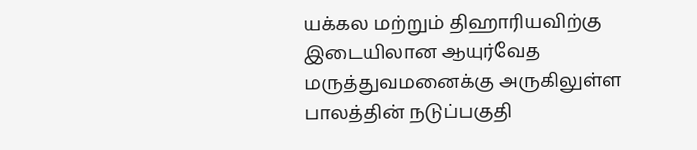யக்கல மற்றும் திஹாரியவிற்கு இடையிலான ஆயுர்வேத மருத்துவமனைக்கு அருகிலுள்ள பாலத்தின் நடுப்பகுதி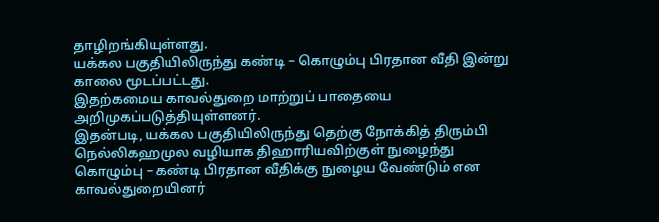தாழிறங்கியுள்ளது.
யக்கல பகுதியிலிருந்து கண்டி – கொழும்பு பிரதான வீதி இன்று காலை மூடப்பட்டது.
இதற்கமைய காவல்துறை மாற்றுப் பாதையை அறிமுகப்படுத்தியுள்ளனர்.
இதன்படி, யக்கல பகுதியிலிருந்து தெற்கு நோக்கித் திரும்பி நெல்லிகஹமுல வழியாக திஹாரியவிற்குள் நுழைந்து கொழும்பு – கண்டி பிரதான வீதிக்கு நுழைய வேண்டும் என காவல்துறையினர்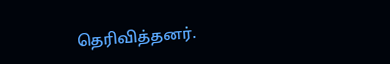தெரிவித்தனர்.